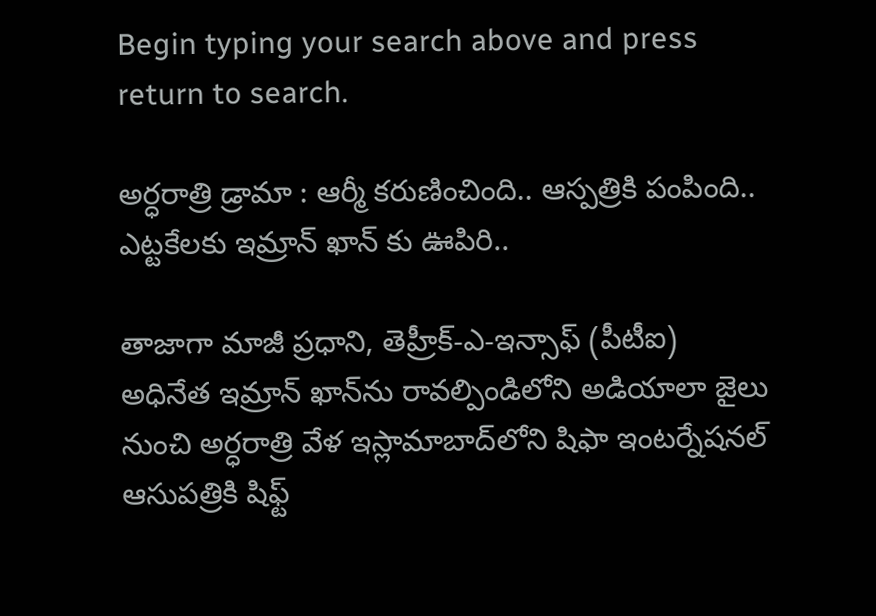Begin typing your search above and press return to search.

అర్ధరాత్రి డ్రామా : ఆర్మీ కరుణించింది.. ఆస్పత్రికి పంపింది.. ఎట్టకేలకు ఇమ్రాన్ ఖాన్ కు ఊపిరి..

తాజాగా మాజీ ప్రధాని, తెహ్రీక్-ఎ-ఇన్సాఫ్ (పీటీఐ) అధినేత ఇమ్రాన్ ఖాన్‌ను రావల్పిండిలోని అడియాలా జైలు నుంచి అర్ధరాత్రి వేళ ఇస్లామాబాద్‌లోని షిఫా ఇంటర్నేషనల్ ఆసుపత్రికి షిఫ్ట్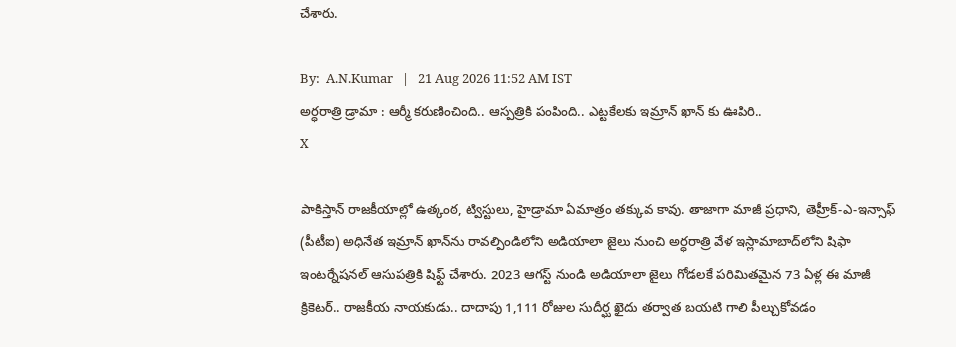చేశారు.

By:  A.N.Kumar   |   21 Aug 2026 11:52 AM IST
అర్ధరాత్రి డ్రామా : ఆర్మీ కరుణించింది.. ఆస్పత్రికి పంపింది.. ఎట్టకేలకు ఇమ్రాన్ ఖాన్ కు ఊపిరి..
X

పాకిస్తాన్ రాజకీయాల్లో ఉత్కంఠ, ట్విస్టులు, హైడ్రామా ఏమాత్రం తక్కువ కావు. తాజాగా మాజీ ప్రధాని, తెహ్రీక్-ఎ-ఇన్సాఫ్ (పీటీఐ) అధినేత ఇమ్రాన్ ఖాన్‌ను రావల్పిండిలోని అడియాలా జైలు నుంచి అర్ధరాత్రి వేళ ఇస్లామాబాద్‌లోని షిఫా ఇంటర్నేషనల్ ఆసుపత్రికి షిఫ్ట్ చేశారు. 2023 ఆగస్ట్ నుండి అడియాలా జైలు గోడలకే పరిమితమైన 73 ఏళ్ల ఈ మాజీ క్రికెటర్.. రాజకీయ నాయకుడు.. దాదాపు 1,111 రోజుల సుదీర్ఘ ఖైదు తర్వాత బయటి గాలి పీల్చుకోవడం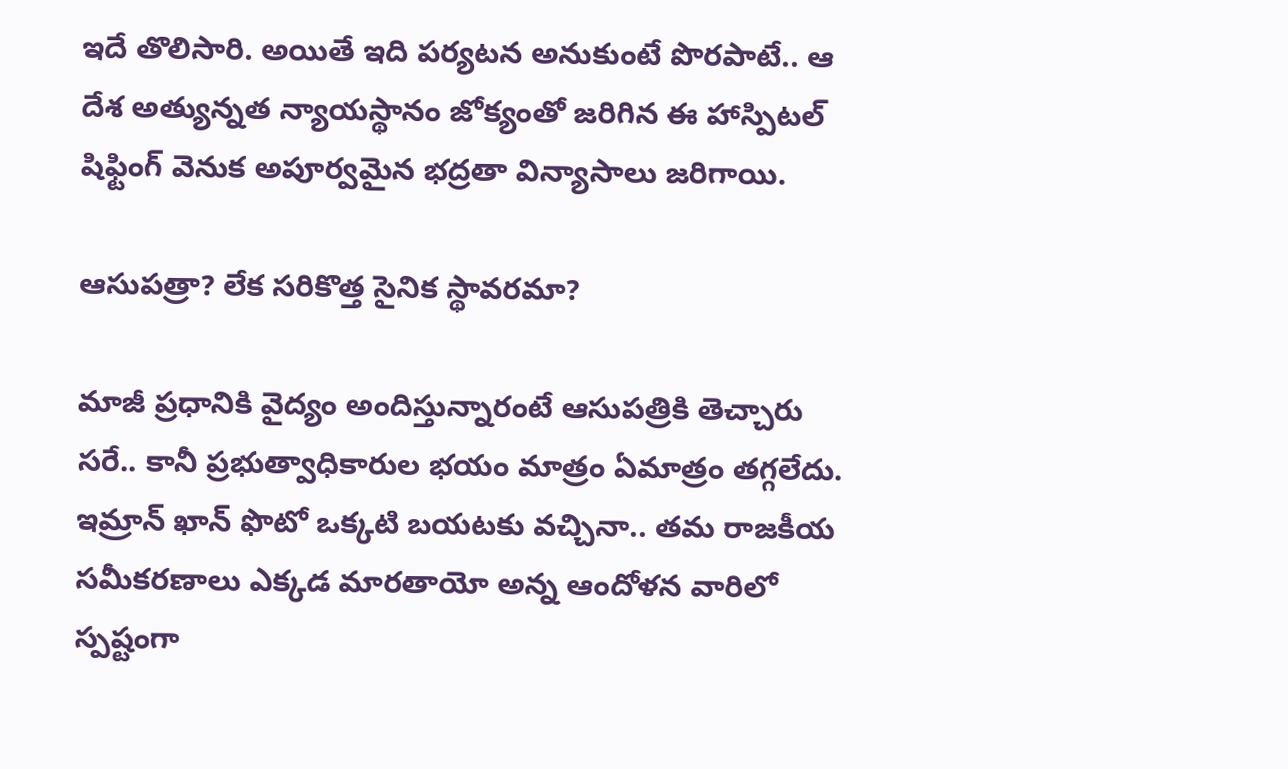ఇదే తొలిసారి. అయితే ఇది పర్యటన అనుకుంటే పొరపాటే.. ఆ దేశ అత్యున్నత న్యాయస్థానం జోక్యంతో జరిగిన ఈ హాస్పిటల్ షిఫ్టింగ్ వెనుక అపూర్వమైన భద్రతా విన్యాసాలు జరిగాయి.

ఆసుపత్రా? లేక సరికొత్త సైనిక స్థావరమా?

మాజీ ప్రధానికి వైద్యం అందిస్తున్నారంటే ఆసుపత్రికి తెచ్చారు సరే.. కానీ ప్రభుత్వాధికారుల భయం మాత్రం ఏమాత్రం తగ్గలేదు. ఇమ్రాన్ ఖాన్ ఫొటో ఒక్కటి బయటకు వచ్చినా.. తమ రాజకీయ సమీకరణాలు ఎక్కడ మారతాయో అన్న ఆందోళన వారిలో స్పష్టంగా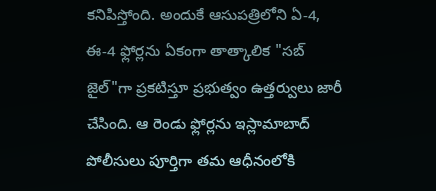కనిపిస్తోంది. అందుకే ఆసుపత్రిలోని ఏ-4, ఈ-4 ఫ్లోర్లను ఏకంగా తాత్కాలిక "సబ్ జైల్"గా ప్రకటిస్తూ ప్రభుత్వం ఉత్తర్వులు జారీ చేసింది. ఆ రెండు ఫ్లోర్లను ఇస్లామాబాద్ పోలీసులు పూర్తిగా తమ ఆధీనంలోకి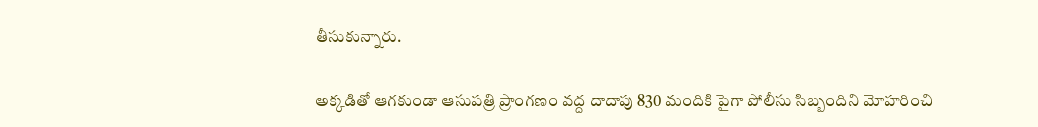తీసుకున్నారు.

అక్కడితో ఆగకుండా ఆసుపత్రి ప్రాంగణం వద్ద దాదాపు 830 మందికి పైగా పోలీసు సిబ్బందిని మోహరించి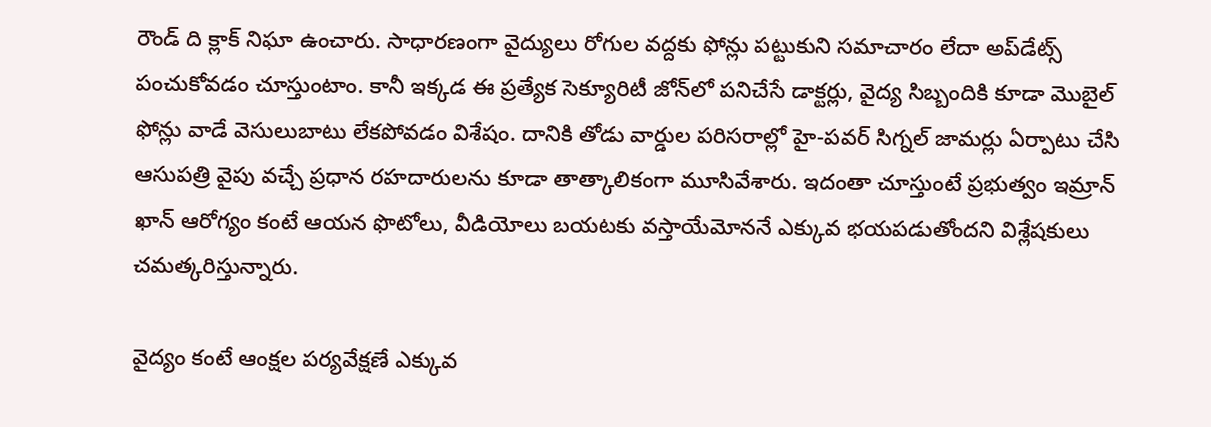రౌండ్ ది క్లాక్ నిఘా ఉంచారు. సాధారణంగా వైద్యులు రోగుల వద్దకు ఫోన్లు పట్టుకుని సమాచారం లేదా అప్‌డేట్స్ పంచుకోవడం చూస్తుంటాం. కానీ ఇక్కడ ఈ ప్రత్యేక సెక్యూరిటీ జోన్‌లో పనిచేసే డాక్టర్లు, వైద్య సిబ్బందికి కూడా మొబైల్ ఫోన్లు వాడే వెసులుబాటు లేకపోవడం విశేషం. దానికి తోడు వార్డుల పరిసరాల్లో హై-పవర్ సిగ్నల్ జామర్లు ఏర్పాటు చేసి ఆసుపత్రి వైపు వచ్చే ప్రధాన రహదారులను కూడా తాత్కాలికంగా మూసివేశారు. ఇదంతా చూస్తుంటే ప్రభుత్వం ఇమ్రాన్ ఖాన్ ఆరోగ్యం కంటే ఆయన ఫొటోలు, వీడియోలు బయటకు వస్తాయేమోననే ఎక్కువ భయపడుతోందని విశ్లేషకులు చమత్కరిస్తున్నారు.

వైద్యం కంటే ఆంక్షల పర్యవేక్షణే ఎక్కువ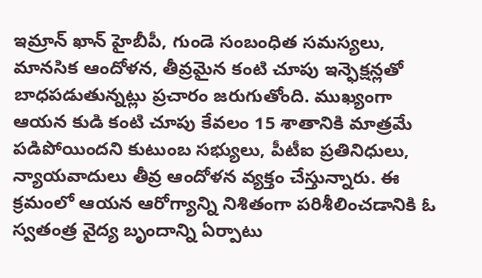ఇమ్రాన్ ఖాన్ హైబీపీ, గుండె సంబంధిత సమస్యలు, మానసిక ఆందోళన, తీవ్రమైన కంటి చూపు ఇన్ఫెక్షన్లతో బాధపడుతున్నట్లు ప్రచారం జరుగుతోంది. ముఖ్యంగా ఆయన కుడి కంటి చూపు కేవలం 15 శాతానికి మాత్రమే పడిపోయిందని కుటుంబ సభ్యులు, పీటీఐ ప్రతినిధులు, న్యాయవాదులు తీవ్ర ఆందోళన వ్యక్తం చేస్తున్నారు. ఈ క్రమంలో ఆయన ఆరోగ్యాన్ని నిశితంగా పరిశీలించడానికి ఓ స్వతంత్ర వైద్య బృందాన్ని ఏర్పాటు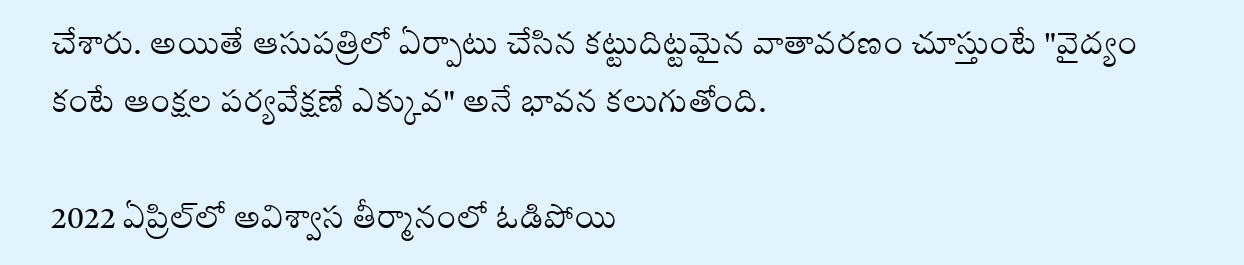చేశారు. అయితే ఆసుపత్రిలో ఏర్పాటు చేసిన కట్టుదిట్టమైన వాతావరణం చూస్తుంటే "వైద్యం కంటే ఆంక్షల పర్యవేక్షణే ఎక్కువ" అనే భావన కలుగుతోంది.

2022 ఏప్రిల్‌లో అవిశ్వాస తీర్మానంలో ఓడిపోయి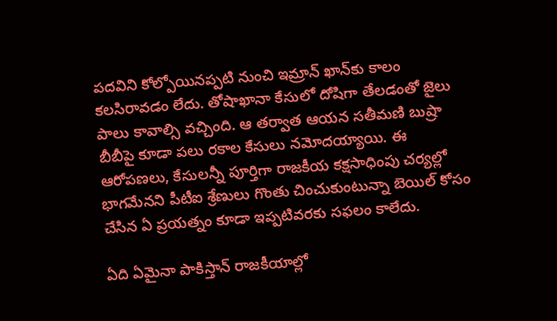పదవిని కోల్పోయినప్పటి నుంచి ఇమ్రాన్ ఖాన్‌కు కాలం కలసిరావడం లేదు. తోషాఖానా కేసులో దోషిగా తేలడంతో జైలు పాలు కావాల్సి వచ్చింది. ఆ తర్వాత ఆయన సతీమణి బుష్రా బీబీపై కూడా పలు రకాల కేసులు నమోదయ్యాయి. ఈ ఆరోపణలు, కేసులన్నీ పూర్తిగా రాజకీయ కక్షసాధింపు చర్యల్లో భాగమేనని పీటీఐ శ్రేణులు గొంతు చించుకుంటున్నా బెయిల్ కోసం చేసిన ఏ ప్రయత్నం కూడా ఇప్పటివరకు సఫలం కాలేదు.

ఏది ఏమైనా పాకిస్తాన్ రాజకీయాల్లో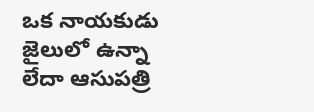ఒక నాయకుడు జైలులో ఉన్నా లేదా ఆసుపత్రి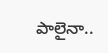పాలైనా..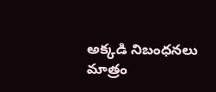అక్కడి నిబంధనలు మాత్రం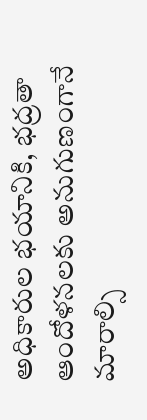అధికారుల భయానికి, భద్రతా ఆందోళనలకు అనుగుణంగానే మారాల్సి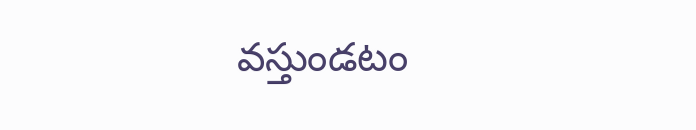వస్తుండటం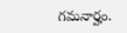గమనార్హం.